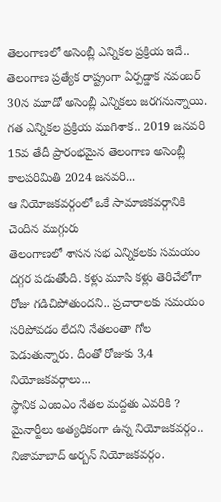తెలంగాణలో అసెంబ్లీ ఎన్నికల ప్రక్రియ ఇదే..
తెలంగాణ ప్రత్యేక రాష్ట్రంగా ఏర్పడ్డాక నవంబర్ 30న మూడో అసెంబ్లీ ఎన్నికలు జరగనున్నాయి. గత ఎన్నికల ప్రక్రియ ముగిశాక.. 2019 జనవరి 15వ తేదీ ప్రారంభమైన తెలంగాణ అసెంబ్లీ కాలపరిమితి 2024 జనవరి...
ఆ నియోజకవర్గంలో ఒకే సామాజికవర్గానికి చెందిన ముగ్గురు
తెలంగాణలో శాసన సభ ఎన్నికలకు సమయం దగ్గర పడుతోంది. కళ్లు మూసి కళ్లు తెరిచేలోగా రోజు గడిచిపోతుందని.. ప్రచారాలకు సమయం సరిపోవడం లేదని నేతలంతా గోల పెడుతున్నారు. దీంతో రోజుకు 3,4 నియోజకవర్గాలు...
స్థానిక ఎంఐఎం నేతల మద్దతు ఎవరికి ?
మైనార్టీలు అత్యధికంగా ఉన్న నియోజకవర్గం.. నిజామాబాద్ అర్బన్ నియోజకవర్గం.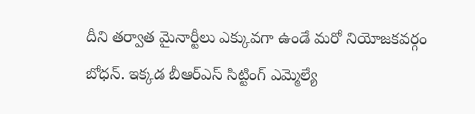దీని తర్వాత మైనార్టీలు ఎక్కువగా ఉండే మరో నియోజకవర్గం బోధన్. ఇక్కడ బీఆర్ఎస్ సిట్టింగ్ ఎమ్మెల్యే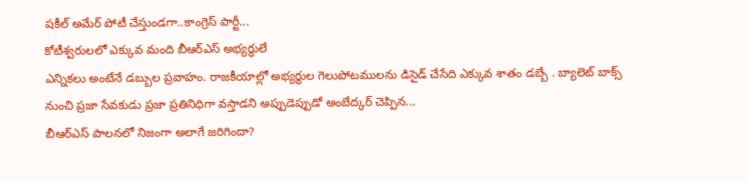షకీల్ అమేర్ పోటీ చేస్తుండగా..కాంగ్రెస్ పార్టీ...
కోటీశ్వరులలో ఎక్కువ మంది బీఆర్ఎస్ అభ్యర్థులే
ఎన్నికలు అంటేనే డబ్బుల ప్రవాహం. రాజకీయాల్లో అభ్యర్థుల గెలుపోటములను డిసైడ్ చేసేది ఎక్కువ శాతం డబ్బే . బ్యాలెట్ బాక్స్ నుంచి ప్రజా సేవకుడు ప్రజా ప్రతినిధిగా వస్తాడని అప్పుడెప్పుడో అంబేద్కర్ చెప్పిన...
బీఆర్ఎస్ పాలనలో నిజంగా అలాగే జరిగిందా?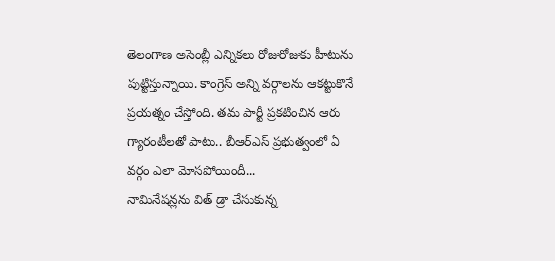తెలంగాణ అసెంబ్లీ ఎన్నికలు రోజురోజుకు హీటును పుట్టిస్తున్నాయి. కాంగ్రెస్ అన్ని వర్గాలను ఆకట్టుకొనే ప్రయత్నం చేస్తోంది. తమ పార్టీ ప్రకటించిన ఆరు గ్యారంటీలతో పాటు.. బీఆర్ఎస్ ప్రభుత్వంలో ఏ వర్గం ఎలా మోసపోయిందీ...
నామినేషన్లను విత్ డ్రా చేసుకున్న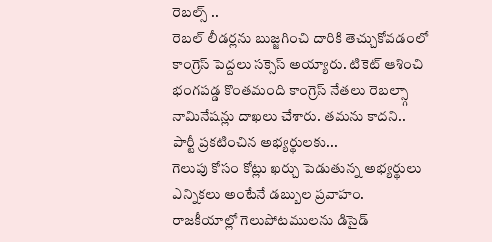రెబల్స్ ..
రెబల్ లీడర్లను బుజ్జగించి దారికి తెచ్చుకోవడంలో కాంగ్రెస్ పెద్దలు సక్సెస్ అయ్యారు. టికెట్ ఆశించి భంగపడ్డ కొంతమంది కాంగ్రెస్ నేతలు రెబల్స్గా నామినేషన్లు దాఖలు చేశారు. తమను కాదని.. పార్టీ ప్రకటించిన అభ్యర్థులకు...
గెలుపు కోసం కోట్లు ఖర్చు పెడుతున్న అభ్యర్థులు
ఎన్నికలు అంటేనే డబ్బుల ప్రవాహం. రాజకీయాల్లో గెలుపోటములను డిసైడ్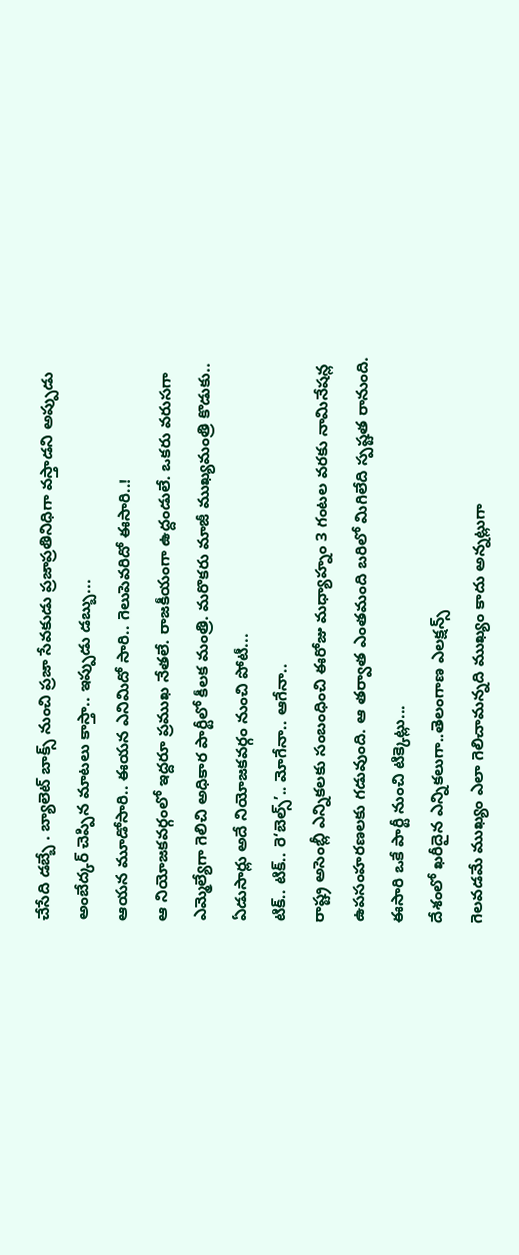చేసేది డబ్బే . బ్యాలెట్ బాక్స్ నుంచి ప్రజా సేవకుడు ప్రజాప్రతినిధిగా వస్తాడని అప్పుడు అంబేద్కర్ చెప్పిన మాటలు కాస్తా.. ఇప్పుడు డబ్బు...
ఆయన మూడోసారి.. ఈయన ఎనిమిదో సారి.. గెలుపెవరిదో ఈసారి..!
ఆ నియోజకవర్గంలో ఇద్దరూ ప్రముఖ నేతలే. రాజకీయంగా ఉద్దండులే. ఒకరు వరుసగా ఎమ్మెల్యేగా గెలిచి అధికార పార్టీలో కీలక మంత్రి. మరొకరు మాజీ ముఖ్యమంత్రి కొడుకు.. ఏడుసార్లు అదే నియోజకవర్గం నుంచి పోటీ...
టిక్.. టిక్.. రె‘బెల్స్’.. మోగేనా.. ఆగేనా..
రాష్ట్ర అసెంబ్లీ ఎన్నికలకు సంబంధించి ఈరోజు మధ్యాహ్నం 3 గంటల వరకు నామినేషన్ల ఉపసంహరణలకు గడువుంది. ఆ తర్వాత ఎంతమంది బరిలో మిగిలేది స్పష్టత రానుంది. ఈసారి ఒకే పార్టీ నుంచి టిక్కెట్లు...
దేశంలో ఖరీదైన ఎన్నికలుగా..తెలంగాణ ఎలక్షన్స్
గెలవడమే ముఖ్యం ఎలా గెలిచామన్నది ముఖ్యం కాదు అన్నట్లుగా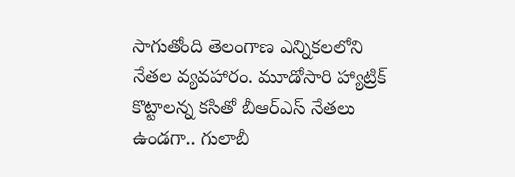సాగుతోంది తెలంగాణ ఎన్నికలలోని నేతల వ్యవహారం. మూడోసారి హ్యాట్రిక్ కొట్టాలన్న కసితో బీఆర్ఎస్ నేతలు ఉండగా.. గులాబీ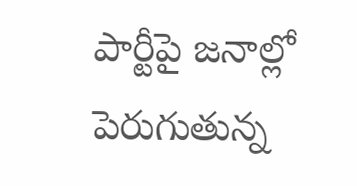పార్టీపై జనాల్లో పెరుగుతున్న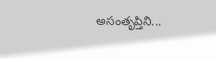అసంతృప్తిని...